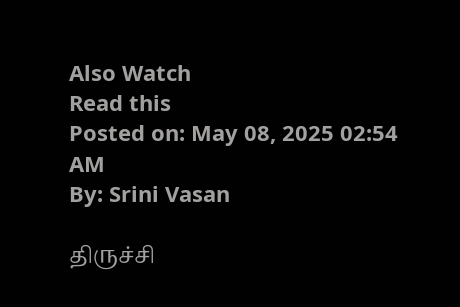Also Watch
Read this
Posted on: May 08, 2025 02:54 AM
By: Srini Vasan

திருச்சி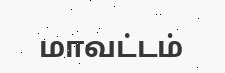மாவட்டம்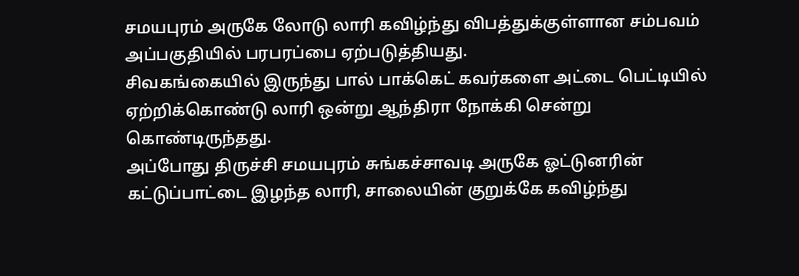சமயபுரம் அருகே லோடு லாரி கவிழ்ந்து விபத்துக்குள்ளான சம்பவம் அப்பகுதியில் பரபரப்பை ஏற்படுத்தியது.
சிவகங்கையில் இருந்து பால் பாக்கெட் கவர்களை அட்டை பெட்டியில் ஏற்றிக்கொண்டு லாரி ஒன்று ஆந்திரா நோக்கி சென்று கொண்டிருந்தது.
அப்போது திருச்சி சமயபுரம் சுங்கச்சாவடி அருகே ஓட்டுனரின் கட்டுப்பாட்டை இழந்த லாரி, சாலையின் குறுக்கே கவிழ்ந்து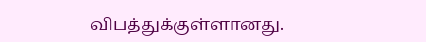விபத்துக்குள்ளானது.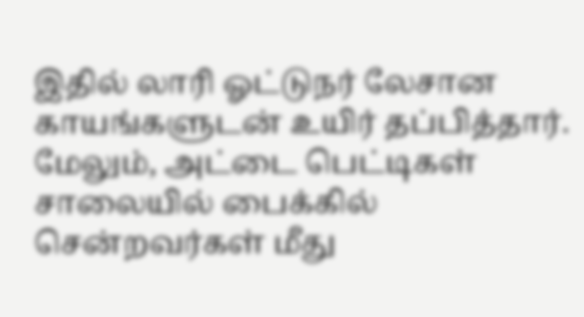இதில் லாரி ஓட்டுநர் லேசான காயங்களுடன் உயிர் தப்பித்தார்.
மேலும், அட்டை பெட்டிகள் சாலையில் பைக்கில் சென்றவர்கள் மீது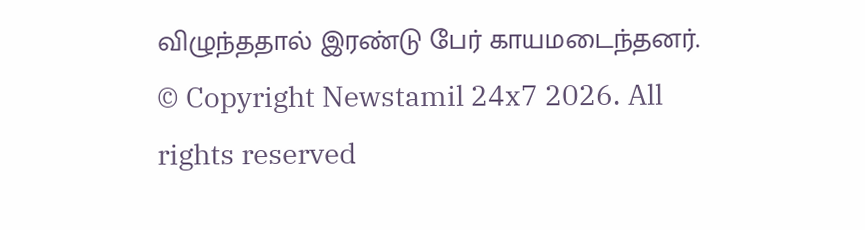விழுந்ததால் இரண்டு பேர் காயமடைந்தனர்.
© Copyright Newstamil 24x7 2026. All rights reserved